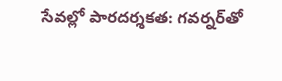సేవల్లో పారదర్శకత: గవర్నర్‌‌తో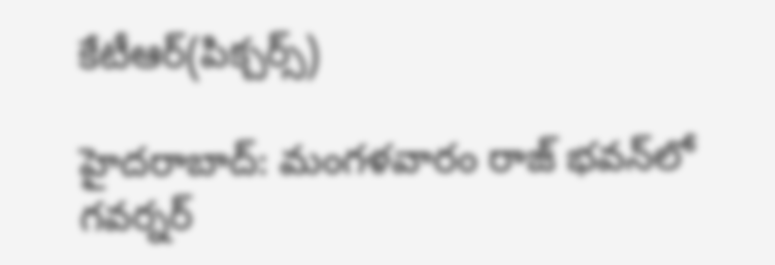కేటీఆర్(పిక్చర్స్)

హైదరాబాద్: మంగళవారం రాజ్ భవన్‌లో గవర్నర్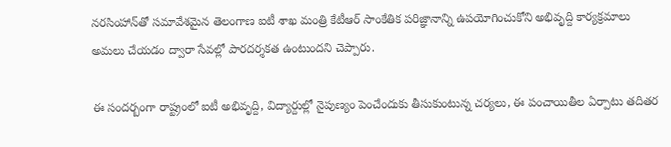నరసింహాన్‌తో సమావేశమైన తెలంగాణ ఐటీ శాఖ మంత్రి కేటీఆర్ సాంకేతిక పరిజ్ఞానాన్ని ఉపయోగించుకోని అభివృద్ది కార్యక్రమాలు అమలు చేయడం ద్వారా సేవల్లో పారదర్శకత ఉంటుందని చెప్పారు.

ఈ సందర్బంగా రాష్ట్రంలో ఐటీ అభివృద్ది, విద్యార్దుల్లో నైపుణ్యం పెంచేందుకు తీసుకుంటున్న చర్యలు, ఈ పంచాయితీల ఏర్పాటు తదితర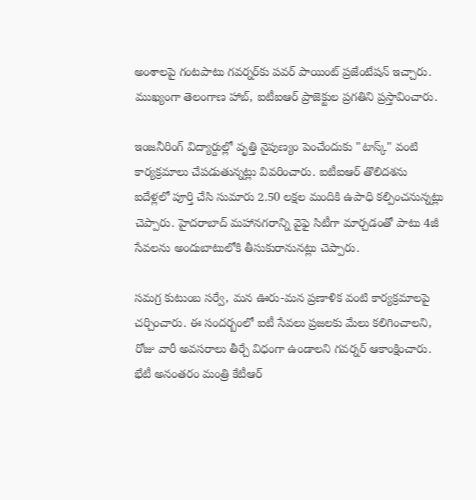అంశాలపై గంటపాటు గవర్నర్‌కు పవర్ పాయింట్ ప్రజేంటేషన్ ఇచ్చారు. ముఖ్యంగా తెలంగాణ హాబ్, ఐటీఐఆర్ ప్రాజెక్టుల ప్రగతిని ప్రస్తావించారు.

ఇంజనీరింగ్ విద్యార్దుల్లో వృత్తి నైపుణ్యం పెంచేందుకు "టాస్క్" వంటి కార్యక్రమాలు చేపడుతున్నట్లు వివరించారు. ఐటీఐఆర్ తొలిదశను ఐదేళ్లలో పూర్తి చేసి సుమారు 2.50 లక్షల మందికి ఉపాధి కల్పించనున్నట్లు చెప్పారు. హైదరాబాద్ మహానగరాన్ని వైఫై సిటీగా మార్చడంతో పాటు 4జీ సేవలను అందుబాటులోకి తీసుకురానునట్లు చెప్పారు.

సమగ్ర కుటుంబ సర్వే, మన ఊరు-మన ప్రణాళిక వంటి కార్యక్రమాలపై చర్చించారు. ఈ సందర్బంలో ఐటీ సేవలు ప్రజలకు మేలు కలిగించాలని, రోజు వారీ అవసరాలు తీర్చే విధంగా ఉండాలని గవర్నర్ ఆకాంక్షించారు. భేటీ అనంతరం మంత్రి కేటీఆర్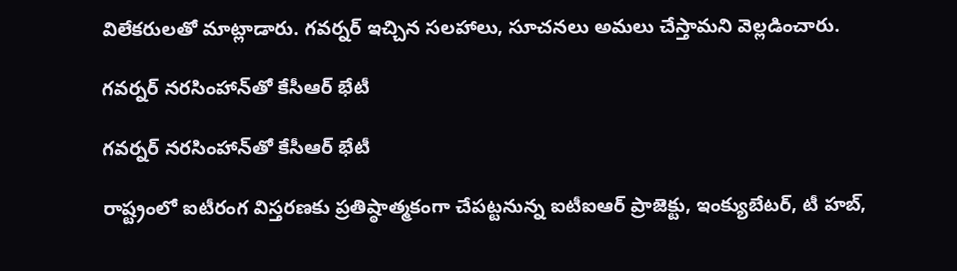విలేకరులతో మాట్లాడారు. గవర్నర్ ఇచ్చిన సలహాలు, సూచనలు అమలు చేస్తామని వెల్లడించారు.

గవర్నర్ నరసింహాన్‌తో కేసీఆర్ భేటీ

గవర్నర్ నరసింహాన్‌తో కేసీఆర్ భేటీ

రాష్ట్రంలో ఐటీరంగ విస్తరణకు ప్రతిష్ఠాత్మకంగా చేపట్టనున్న ఐటీఐఆర్ ప్రాజెక్టు, ఇంక్యుబేటర్, టీ హబ్,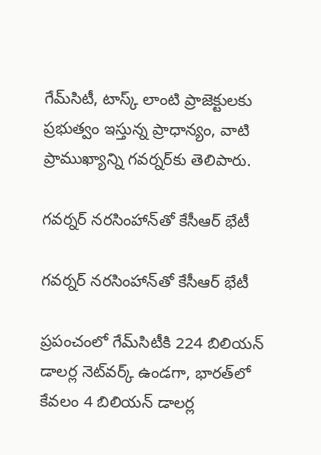గేమ్‌సిటీ, టాస్క్ లాంటి ప్రాజెక్టులకు ప్రభుత్వం ఇస్తున్న ప్రాధాన్యం, వాటి ప్రాముఖ్యాన్ని గవర్నర్‌కు తెలిపారు.

గవర్నర్ నరసింహాన్‌తో కేసీఆర్ భేటీ

గవర్నర్ నరసింహాన్‌తో కేసీఆర్ భేటీ

ప్రపంచంలో గేమ్‌సిటీకి 224 బిలియన్ డాలర్ల నెట్‌వర్క్ ఉండగా, భారత్‌లో కేవలం 4 బిలియన్ డాలర్ల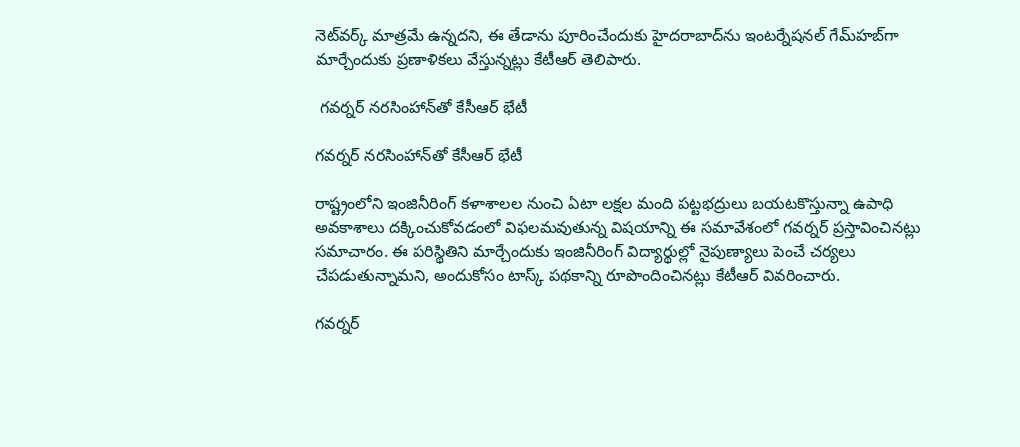నెట్‌వర్క్ మాత్రమే ఉన్నదని, ఈ తేడాను పూరించేందుకు హైదరాబాద్‌ను ఇంటర్నేషనల్ గేమ్‌హబ్‌గా మార్చేందుకు ప్రణాళికలు వేస్తున్నట్లు కేటీఆర్ తెలిపారు.

 గవర్నర్ నరసింహాన్‌తో కేసీఆర్ భేటీ

గవర్నర్ నరసింహాన్‌తో కేసీఆర్ భేటీ

రాష్ట్రంలోని ఇంజినీరింగ్ కళాశాలల నుంచి ఏటా లక్షల మంది పట్టభద్రులు బయటకొస్తున్నా ఉపాధి అవకాశాలు దక్కించుకోవడంలో విఫలమవుతున్న విషయాన్ని ఈ సమావేశంలో గవర్నర్ ప్రస్తావించినట్లు సమాచారం. ఈ పరిస్థితిని మార్చేందుకు ఇంజినీరింగ్ విద్యార్థుల్లో నైపుణ్యాలు పెంచే చర్యలు చేపడుతున్నామని, అందుకోసం టాస్క్ పథకాన్ని రూపొందించినట్లు కేటీఆర్ వివరించారు.

గవర్నర్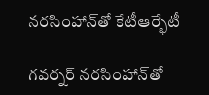నరసింహాన్‌తో కేటీఆర్భేటీ

గవర్నర్ నరసింహాన్‌తో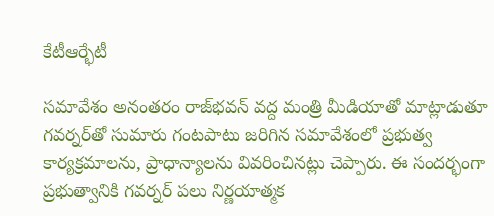కేటీఆర్భేటీ

సమావేశం అనంతరం రాజ్‌భవన్ వద్ద మంత్రి మీడియాతో మాట్లాడుతూ గవర్నర్‌తో సుమారు గంటపాటు జరిగిన సమావేశంలో ప్రభుత్వ కార్యక్రమాలను, ప్రాధాన్యాలను వివరించినట్లు చెప్పారు. ఈ సందర్భంగా ప్రభుత్వానికి గవర్నర్ పలు నిర్ణయాత్మక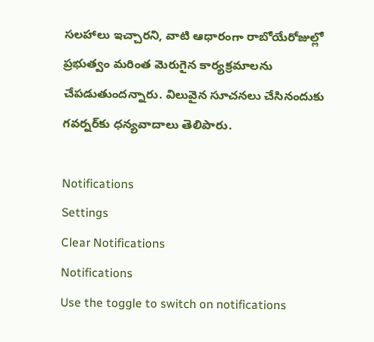సలహాలు ఇచ్చారని, వాటి ఆధారంగా రాబోయేరోజుల్లో ప్రభుత్వం మరింత మెరుగైన కార్యక్రమాలను చేపడుతుందన్నారు. విలువైన సూచనలు చేసినందుకు గవర్నర్‌కు ధన్యవాదాలు తెలిపారు.

Notifications
Settings
Clear Notifications
Notifications
Use the toggle to switch on notifications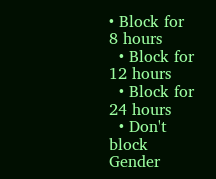• Block for 8 hours
  • Block for 12 hours
  • Block for 24 hours
  • Don't block
Gender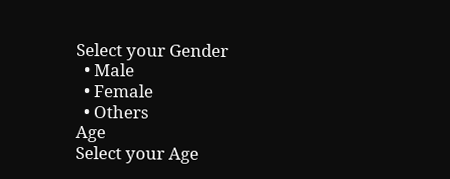Select your Gender
  • Male
  • Female
  • Others
Age
Select your Age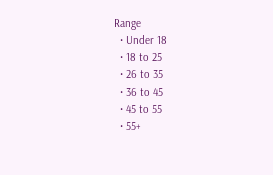Range
  • Under 18
  • 18 to 25
  • 26 to 35
  • 36 to 45
  • 45 to 55
  • 55+